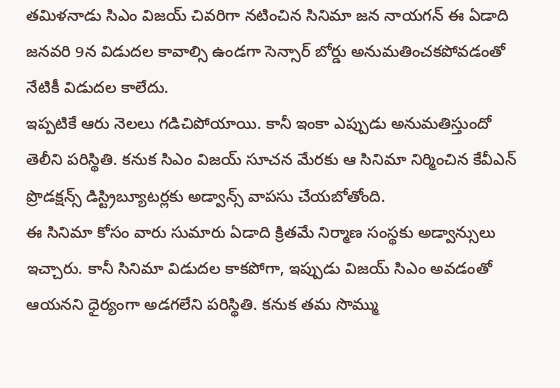తమిళనాడు సిఎం విజయ్ చివరిగా నటించిన సినిమా జన నాయగన్ ఈ ఏడాది జనవరి 9న విడుదల కావాల్సి ఉండగా సెన్సార్ బోర్డు అనుమతించకపోవడంతో నేటికీ విడుదల కాలేదు.
ఇప్పటికే ఆరు నెలలు గడిచిపోయాయి. కానీ ఇంకా ఎప్పుడు అనుమతిస్తుందో తెలీని పరిస్థితి. కనుక సిఎం విజయ్ సూచన మేరకు ఆ సినిమా నిర్మించిన కేవీఎన్ ప్రొడక్షన్స్ డిస్ట్రిబ్యూటర్లకు అడ్వాన్స్ వాపసు చేయబోతోంది.
ఈ సినిమా కోసం వారు సుమారు ఏడాది క్రితమే నిర్మాణ సంస్థకు అడ్వాన్సులు ఇచ్చారు. కానీ సినిమా విడుదల కాకపోగా, ఇప్పుడు విజయ్ సిఎం అవడంతో ఆయనని ధైర్యంగా అడగలేని పరిస్థితి. కనుక తమ సొమ్ము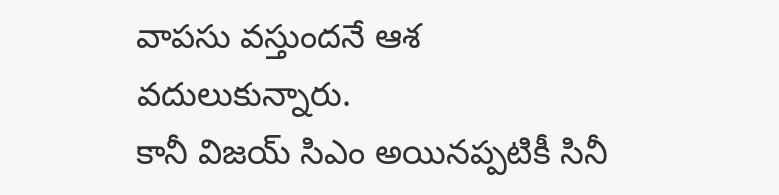వాపసు వస్తుందనే ఆశ వదులుకున్నారు.
కానీ విజయ్ సిఎం అయినప్పటికీ సినీ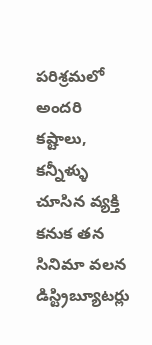పరిశ్రమలో అందరి కష్టాలు, కన్నీళ్ళు చూసిన వ్యక్తి కనుక తన సినిమా వలన డిస్ట్రిబ్యూటర్లు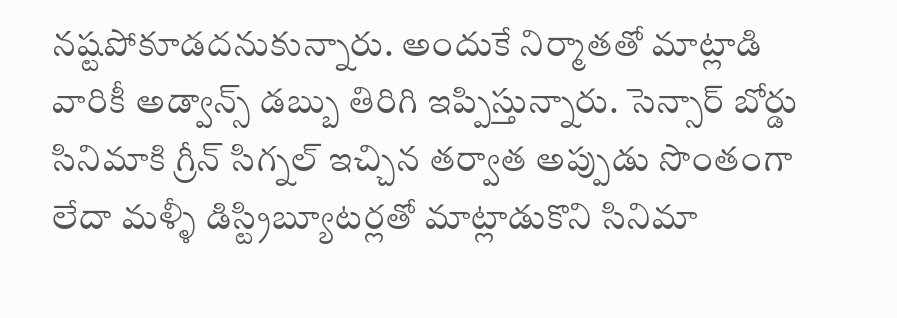నష్టపోకూడదనుకున్నారు. అందుకే నిర్మాతతో మాట్లాడి వారికీ అడ్వాన్స్ డబ్బు తిరిగి ఇప్పిస్తున్నారు. సెన్సార్ బోర్డు సినిమాకి గ్రీన్ సిగ్నల్ ఇచ్చిన తర్వాత అప్పుడు సొంతంగా లేదా మళ్ళీ డిస్ట్రిబ్యూటర్లతో మాట్లాడుకొని సినిమా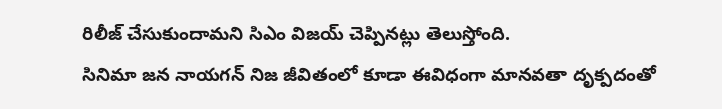రిలీజ్ చేసుకుందామని సిఎం విజయ్ చెప్పినట్లు తెలుస్తోంది.
సినిమా జన నాయగన్ నిజ జీవితంలో కూడా ఈవిధంగా మానవతా దృక్పదంతో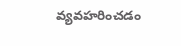వ్యవహరించడం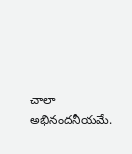చాలా అభినందనీయమే.